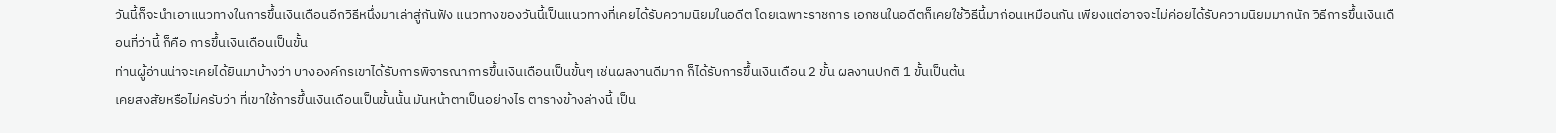วันนี้ก็จะนำเอาแนวทางในการขึ้นเงินเดือนอีกวิธีหนึ่งมาเล่าสู่กันฟัง แนวทางของวันนี้เป็นแนวทางที่เคยได้รับความนิยมในอดีต โดยเฉพาะราชการ เอกชนในอดีตก็เคยใช้วิธีนี้มาก่อนเหมือนกัน เพียงแต่อาจจะไม่ค่อยได้รับความนิยมมากนัก วิธีการขึ้นเงินเดือนที่ว่านี้ ก็คือ การขึ้นเงินเดือนเป็นขั้น
ท่านผู้อ่านน่าจะเคยได้ยินมาบ้างว่า บางองค์กรเขาได้รับการพิจารณาการขึ้นเงินเดือนเป็นขั้นๆ เช่นผลงานดีมาก ก็ได้รับการขึ้นเงินเดือน 2 ขั้น ผลงานปกติ 1 ขั้นเป็นต้น
เคยสงสัยหรือไม่ครับว่า ที่เขาใช้การขึ้นเงินเดือนเป็นขั้นนั้น มันหน้าตาเป็นอย่างไร ตารางข้างล่างนี้ เป็น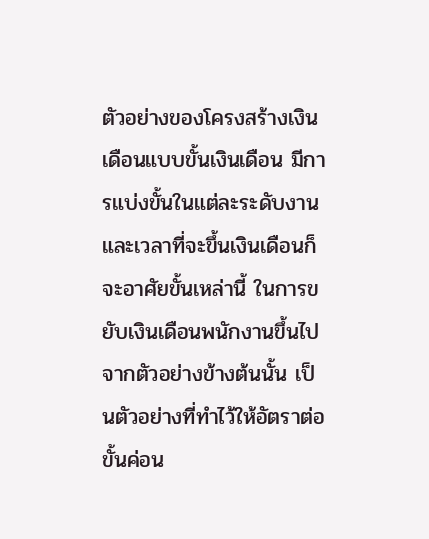ตัวอย่างของโครงสร้างเงินเดือนแบบขั้นเงินเดือน มีการแบ่งขั้นในแต่ละระดับงาน และเวลาที่จะขึ้นเงินเดือนก็จะอาศัยขั้นเหล่านี้ ในการขยับเงินเดือนพนักงานขึ้นไป
จากตัวอย่างข้างต้นนั้น เป็นตัวอย่างที่ทำไว้ให้อัตราต่อขั้นค่อน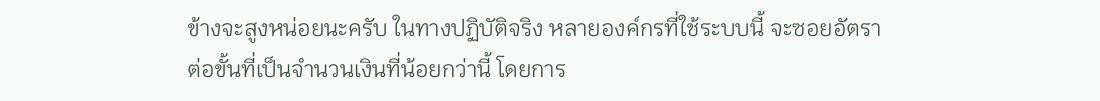ข้างจะสูงหน่อยนะครับ ในทางปฏิบัติจริง หลายองค์กรที่ใช้ระบบนี้ จะซอยอัตราต่อขั้นที่เป็นจำนวนเงินที่น้อยกว่านี้ โดยการ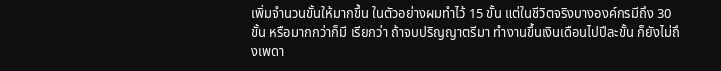เพิ่มจำนวนขั้นให้มากขึ้น ในตัวอย่างผมทำไว้ 15 ขั้น แต่ในชีวิตจริงบางองค์กรมีถึง 30 ขั้น หรือมากกว่าก็มี เรียกว่า ถ้าจบปริญญาตรีมา ทำงานขึ้นเงินเดือนไปปีละขั้น ก็ยังไม่ถึงเพดา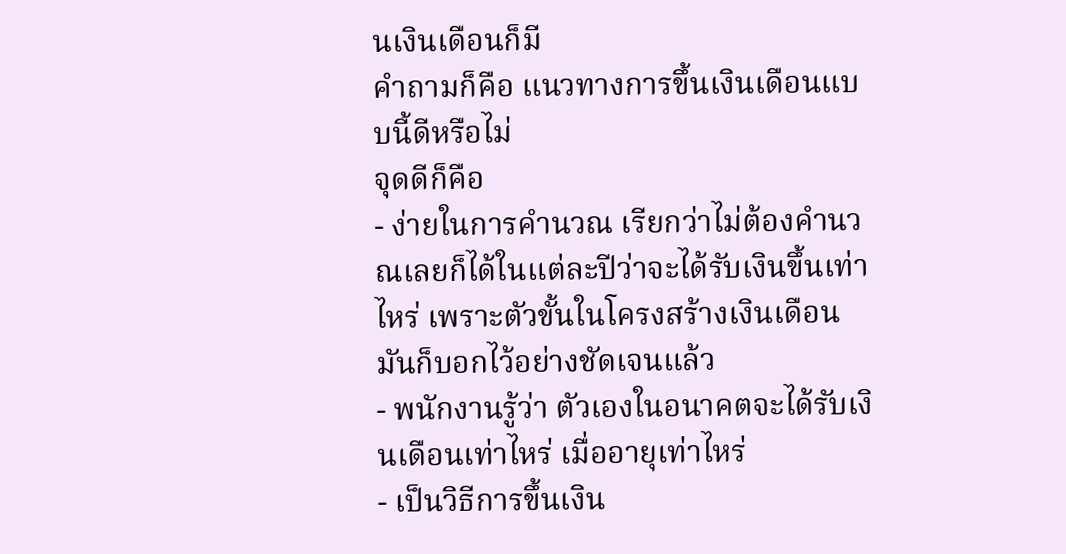นเงินเดือนก็มี
คำถามก็คือ แนวทางการขึ้นเงินเดือนแบบนี้ดีหรือไม่
จุดดีก็คือ
- ง่ายในการคำนวณ เรียกว่าไม่ต้องคำนวณเลยก็ได้ในแต่ละปีว่าจะได้รับเงินขึ้นเท่าไหร่ เพราะตัวขั้นในโครงสร้างเงินเดือนมันก็บอกไว้อย่างชัดเจนแล้ว
- พนักงานรู้ว่า ตัวเองในอนาคตจะได้รับเงินเดือนเท่าไหร่ เมื่ออายุเท่าไหร่
- เป็นวิธีการขึ้นเงิน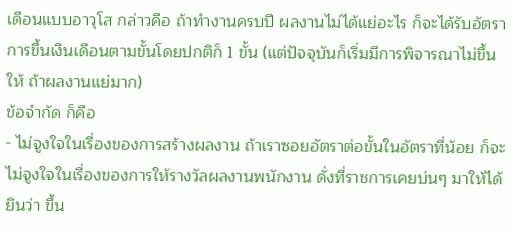เดือนแบบอาวุโส กล่าวคือ ถ้าทำงานครบปี ผลงานไม่ได้แย่อะไร ก็จะได้รับอัตราการขึ้นเงินเดือนตามขั้นโดยปกติก็ 1 ขั้น (แต่ปัจจุบันก็เริ่มมีการพิจารณาไม่ขึ้นให้ ถ้าผลงานแย่มาก)
ข้อจำกัด ก็คือ
- ไม่จูงใจในเรื่องของการสร้างผลงาน ถ้าเราซอยอัตราต่อขั้นในอัตราที่น้อย ก็จะไม่จูงใจในเรื่องของการให้รางวัลผลงานพนักงาน ดั่งที่ราชการเคยบ่นๆ มาให้ได้ยินว่า ขึ้น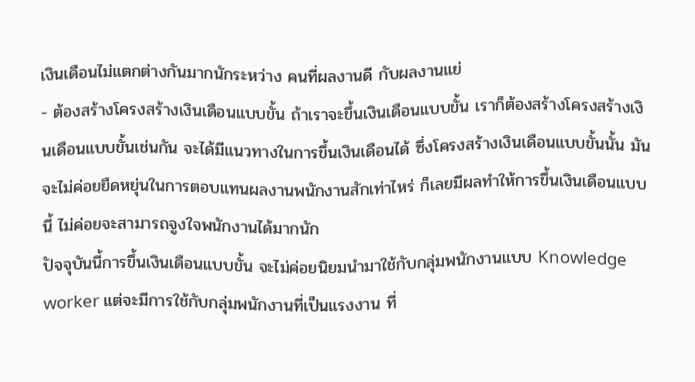เงินเดือนไม่แตกต่างกันมากนักระหว่าง คนที่ผลงานดี กับผลงานแย่
- ต้องสร้างโครงสร้างเงินเดือนแบบขั้น ถ้าเราจะขึ้นเงินเดือนแบบขั้น เราก็ต้องสร้างโครงสร้างเงินเดือนแบบขั้นเช่นกัน จะได้มีแนวทางในการขึ้นเงินเดือนได้ ซึ่งโครงสร้างเงินเดือนแบบขั้นนั้น มันจะไม่ค่อยยืดหยุ่นในการตอบแทนผลงานพนักงานสักเท่าไหร่ ก็เลยมีผลทำให้การขึ้นเงินเดือนแบบนี้ ไม่ค่อยจะสามารถจูงใจพนักงานได้มากนัก
ปัจจุบันนี้การขึ้นเงินเดือนแบบขั้น จะไม่ค่อยนิยมนำมาใช้กับกลุ่มพนักงานแบบ Knowledge worker แต่จะมีการใช้กับกลุ่มพนักงานที่เป็นแรงงาน ที่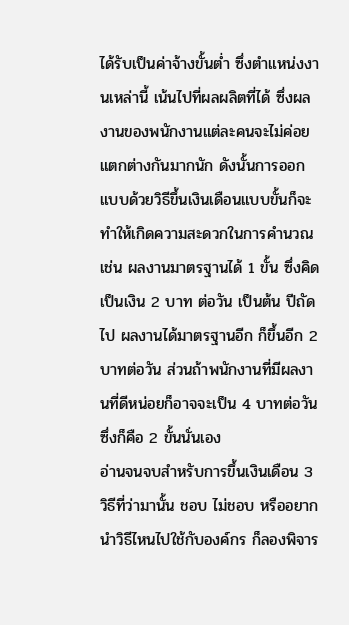ได้รับเป็นค่าจ้างขั้นต่ำ ซึ่งตำแหน่งงานเหล่านี้ เน้นไปที่ผลผลิตที่ได้ ซึ่งผลงานของพนักงานแต่ละคนจะไม่ค่อยแตกต่างกันมากนัก ดังนั้นการออกแบบด้วยวิธีขึ้นเงินเดือนแบบขั้นก็จะทำให้เกิดความสะดวกในการคำนวณ เช่น ผลงานมาตรฐานได้ 1 ขั้น ซึ่งคิดเป็นเงิน 2 บาท ต่อวัน เป็นต้น ปีถัดไป ผลงานได้มาตรฐานอีก ก็ขึ้นอีก 2 บาทต่อวัน ส่วนถ้าพนักงานที่มีผลงานที่ดีหน่อยก็อาจจะเป็น 4 บาทต่อวัน ซึ่งก็คือ 2 ขั้นนั่นเอง
อ่านจนจบสำหรับการขึ้นเงินเดือน 3 วิธีที่ว่ามานั้น ชอบ ไม่ชอบ หรืออยากนำวิธีไหนไปใช้กับองค์กร ก็ลองพิจาร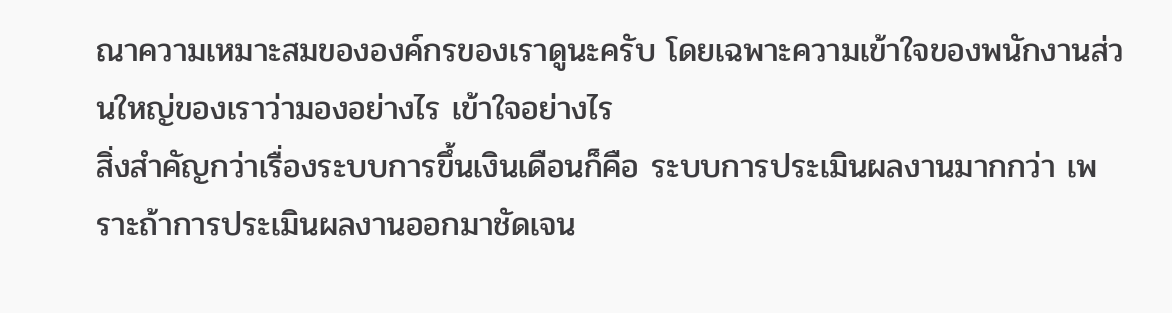ณาความเหมาะสมขององค์กรของเราดูนะครับ โดยเฉพาะความเข้าใจของพนักงานส่วนใหญ่ของเราว่ามองอย่างไร เข้าใจอย่างไร
สิ่งสำคัญกว่าเรื่องระบบการขึ้นเงินเดือนก็คือ ระบบการประเมินผลงานมากกว่า เพราะถ้าการประเมินผลงานออกมาชัดเจน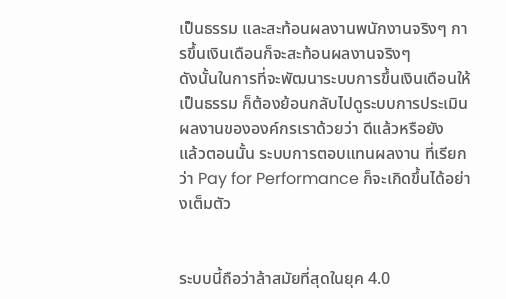เป็นธรรม และสะท้อนผลงานพนักงานจริงๆ การขึ้นเงินเดือนก็จะสะท้อนผลงานจริงๆ
ดังนั้นในการที่จะพัฒนาระบบการขึ้นเงินเดือนให้เป็นธรรม ก็ต้องย้อนกลับไปดูระบบการประเมินผลงานขององค์กรเราด้วยว่า ดีแล้วหรือยัง
แล้วตอนนั้น ระบบการตอบแทนผลงาน ที่เรียกว่า Pay for Performance ก็จะเกิดขึ้นได้อย่างเต็มตัว


ระบบนี้ถือว่าล้าสมัยที่สุดในยุค 4.0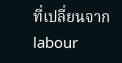ที่เปลี่ยนจาก labour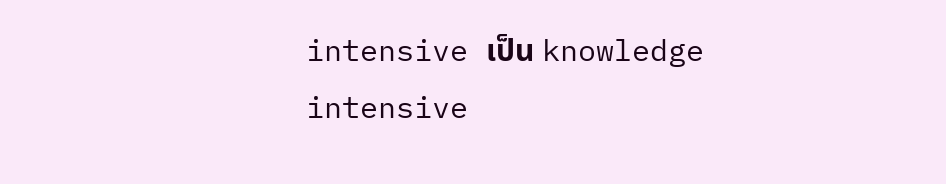intensive เป็น knowledge intensive